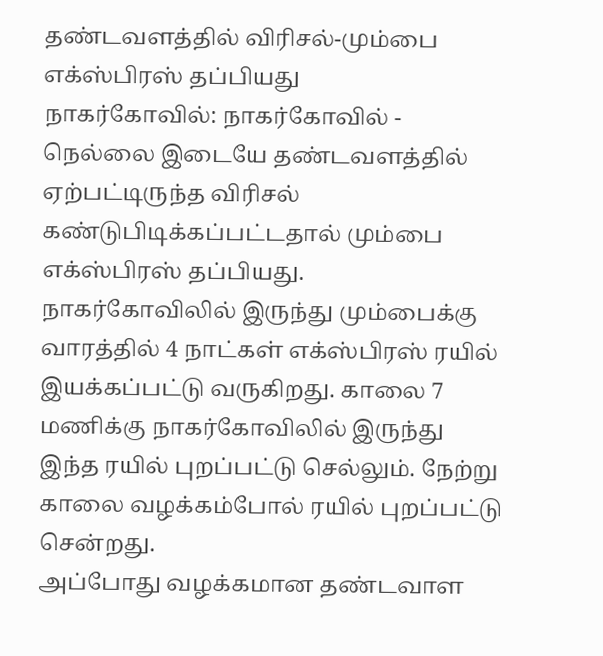தண்டவளத்தில் விரிசல்-மும்பை எக்ஸ்பிரஸ் தப்பியது
நாகர்கோவில்: நாகர்கோவில் - நெல்லை இடையே தண்டவளத்தில் ஏற்பட்டிருந்த விரிசல் கண்டுபிடிக்கப்பட்டதால் மும்பை எக்ஸ்பிரஸ் தப்பியது.
நாகர்கோவிலில் இருந்து மும்பைக்கு வாரத்தில் 4 நாட்கள் எக்ஸ்பிரஸ் ரயில் இயக்கப்பட்டு வருகிறது. காலை 7 மணிக்கு நாகர்கோவிலில் இருந்து இந்த ரயில் புறப்பட்டு செல்லும். நேற்று காலை வழக்கம்போல் ரயில் புறப்பட்டு சென்றது.
அப்போது வழக்கமான தண்டவாள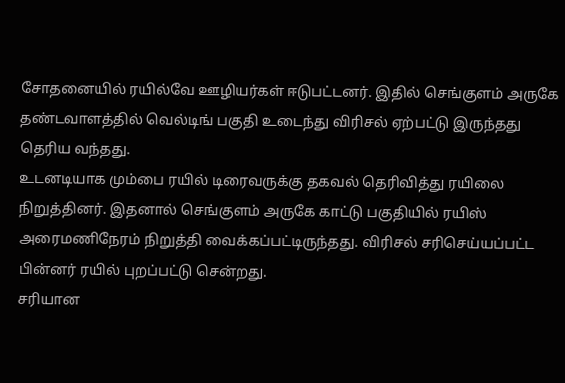சோதனையில் ரயில்வே ஊழியர்கள் ஈடுபட்டனர். இதில் செங்குளம் அருகே தண்டவாளத்தில் வெல்டிங் பகுதி உடைந்து விரிசல் ஏற்பட்டு இருந்தது தெரிய வந்தது.
உடனடியாக மும்பை ரயில் டிரைவருக்கு தகவல் தெரிவித்து ரயிலை நிறுத்தினர். இதனால் செங்குளம் அருகே காட்டு பகுதியில் ரயிஸ் அரைமணிநேரம் நிறுத்தி வைக்கப்பட்டிருந்தது. விரிசல் சரிசெய்யப்பட்ட பின்னர் ரயில் புறப்பட்டு சென்றது.
சரியான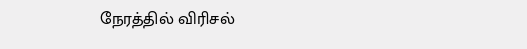நேரத்தில் விரிசல்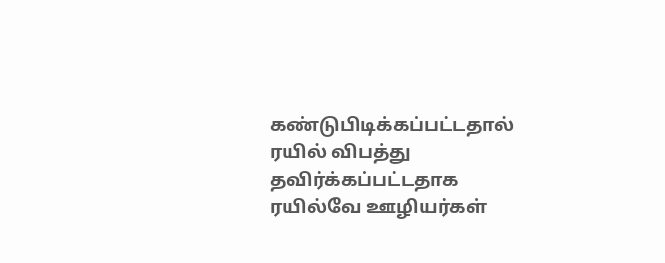கண்டுபிடிக்கப்பட்டதால் ரயில் விபத்து தவிர்க்கப்பட்டதாக ரயில்வே ஊழியர்கள்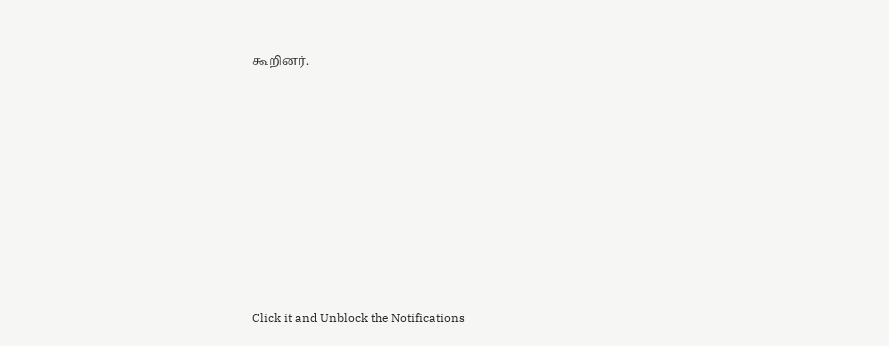கூறினர்.












Click it and Unblock the Notifications